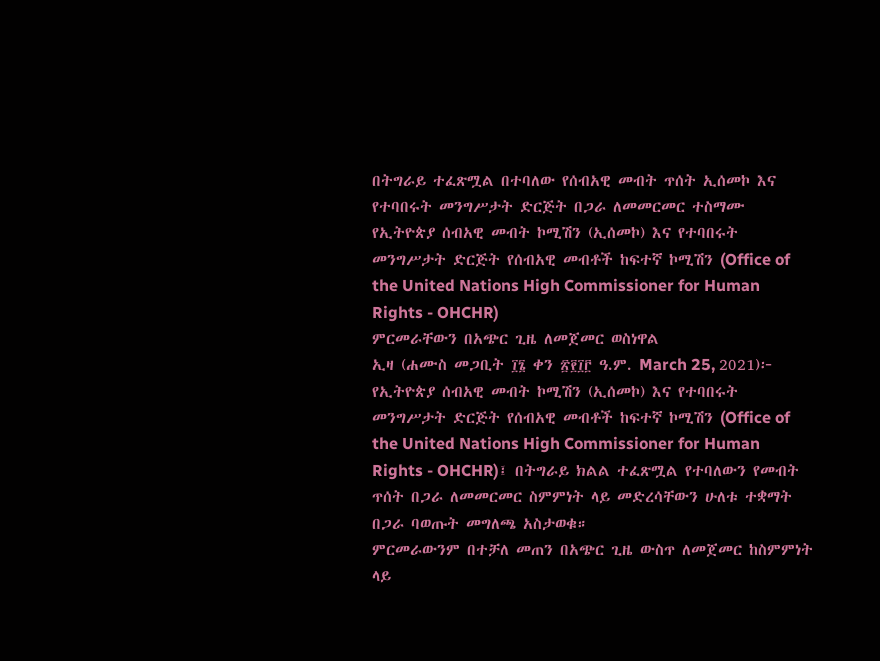በትግራይ ተፈጽሟል በተባለው የሰብአዊ መብት ጥሰት ኢሰመኮ እና የተባበሩት መንግሥታት ድርጅት በጋራ ለመመርመር ተስማሙ
የኢትዮጵያ ሰብአዊ መብት ኮሚሽን (ኢሰመኮ) እና የተባበሩት መንግሥታት ድርጅት የሰብአዊ መብቶች ከፍተኛ ኮሚሽን (Office of the United Nations High Commissioner for Human Rights - OHCHR)
ምርመራቸውን በአጭር ጊዜ ለመጀመር ወስነዋል
ኢዛ (ሐሙስ መጋቢት ፲፮ ቀን ፳፻፲፫ ዓ.ም. March 25, 2021)፦ የኢትዮጵያ ሰብአዊ መብት ኮሚሽን (ኢሰመኮ) እና የተባበሩት መንግሥታት ድርጅት የሰብአዊ መብቶች ከፍተኛ ኮሚሽን (Office of the United Nations High Commissioner for Human Rights - OHCHR)፤ በትግራይ ክልል ተፈጽሟል የተባለውን የመብት ጥሰት በጋራ ለመመርመር ስምምነት ላይ መድረሳቸውን ሁለቱ ተቋማት በጋራ ባወጡት መግለጫ አስታወቁ።
ምርመራውንም በተቻለ መጠን በአጭር ጊዜ ውስጥ ለመጀመር ከስምምነት ላይ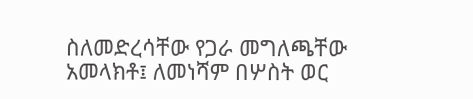ስለመድረሳቸው የጋራ መግለጫቸው አመላክቶ፤ ለመነሻም በሦስት ወር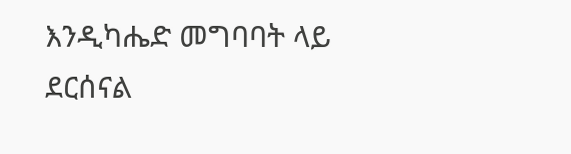እንዲካሔድ መግባባት ላይ ደርሰናል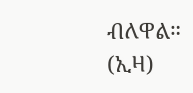ብለዋል። (ኢዛ)